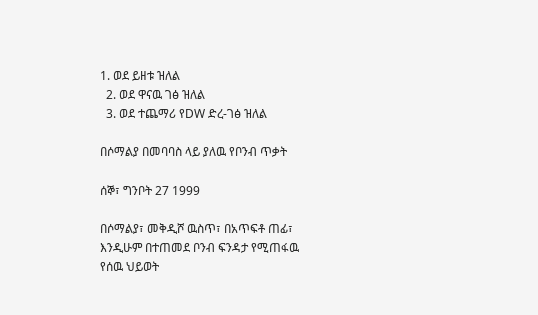1. ወደ ይዘቱ ዝለል
  2. ወደ ዋናዉ ገፅ ዝለል
  3. ወደ ተጨማሪ የDW ድረ-ገፅ ዝለል

በሶማልያ በመባባስ ላይ ያለዉ የቦንብ ጥቃት

ሰኞ፣ ግንቦት 27 1999

በሶማልያ፣ መቅዲሾ ዉስጥ፣ በአጥፍቶ ጠፊ፣ እንዲሁም በተጠመደ ቦንብ ፍንዳታ የሚጠፋዉ የሰዉ ህይወት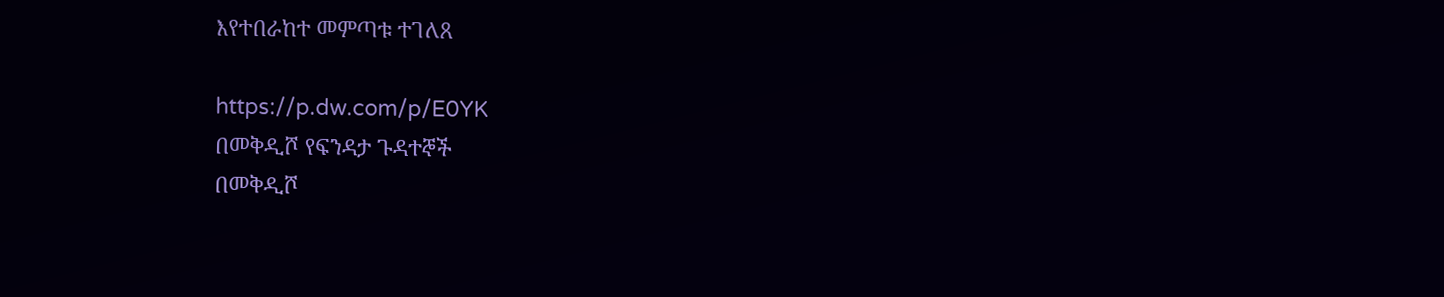እየተበራከተ መምጣቱ ተገለጸ

https://p.dw.com/p/E0YK
በመቅዲሾ የፍንዳታ ጉዳተኞች
በመቅዲሾ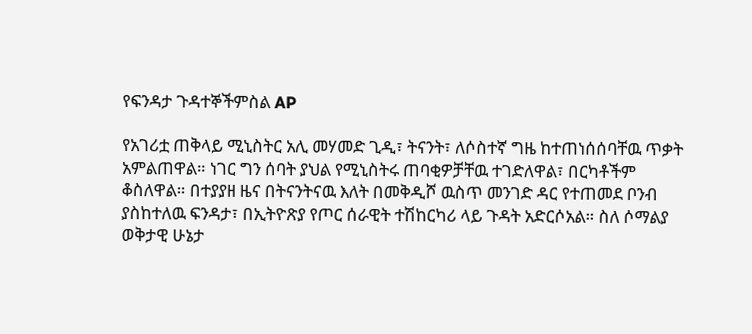የፍንዳታ ጉዳተኞችምስል AP

የአገሪቷ ጠቅላይ ሚኒስትር አሊ መሃመድ ጊዲ፣ ትናንት፣ ለሶስተኛ ግዜ ከተጠነሰሰባቸዉ ጥቃት አምልጠዋል። ነገር ግን ሰባት ያህል የሚኒስትሩ ጠባቂዎቻቸዉ ተገድለዋል፣ በርካቶችም ቆስለዋል። በተያያዘ ዜና በትናንትናዉ እለት በመቅዲሾ ዉስጥ መንገድ ዳር የተጠመደ ቦንብ ያስከተለዉ ፍንዳታ፣ በኢትዮጽያ የጦር ሰራዊት ተሽከርካሪ ላይ ጉዳት አድርሶአል። ስለ ሶማልያ ወቅታዊ ሁኔታ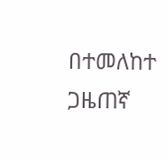በተመለከተ ጋዜጠኛ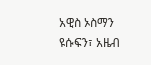አዊስ ኦስማን ዩሱፍን፣ አዜብ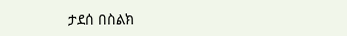ታደሰ በስልክ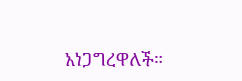አነጋግረዋለች።